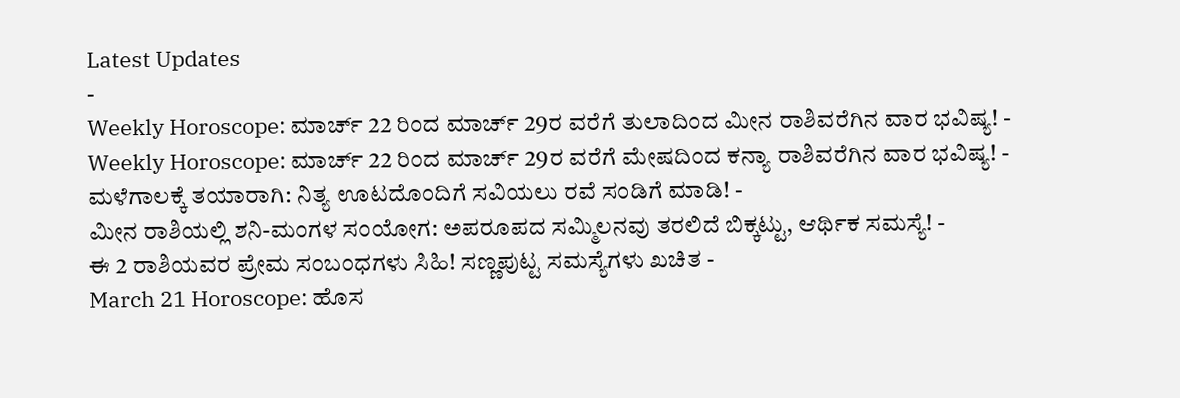Latest Updates
-
Weekly Horoscope: ಮಾರ್ಚ್ 22 ರಿಂದ ಮಾರ್ಚ್ 29ರ ವರೆಗೆ ತುಲಾದಿಂದ ಮೀನ ರಾಶಿವರೆಗಿನ ವಾರ ಭವಿಷ್ಯ! -
Weekly Horoscope: ಮಾರ್ಚ್ 22 ರಿಂದ ಮಾರ್ಚ್ 29ರ ವರೆಗೆ ಮೇಷದಿಂದ ಕನ್ಯಾ ರಾಶಿವರೆಗಿನ ವಾರ ಭವಿಷ್ಯ! -
ಮಳೆಗಾಲಕ್ಕೆ ತಯಾರಾಗಿ: ನಿತ್ಯ ಊಟದೊಂದಿಗೆ ಸವಿಯಲು ರವೆ ಸಂಡಿಗೆ ಮಾಡಿ! -
ಮೀನ ರಾಶಿಯಲ್ಲಿ ಶನಿ-ಮಂಗಳ ಸಂಯೋಗ: ಅಪರೂಪದ ಸಮ್ಮಿಲನವು ತರಲಿದೆ ಬಿಕ್ಕಟ್ಟು, ಆರ್ಥಿಕ ಸಮಸ್ಯೆ! -
ಈ 2 ರಾಶಿಯವರ ಪ್ರೇಮ ಸಂಬಂಧಗಳು ಸಿಹಿ! ಸಣ್ಣಪುಟ್ಟ ಸಮಸ್ಯೆಗಳು ಖಚಿತ -
March 21 Horoscope: ಹೊಸ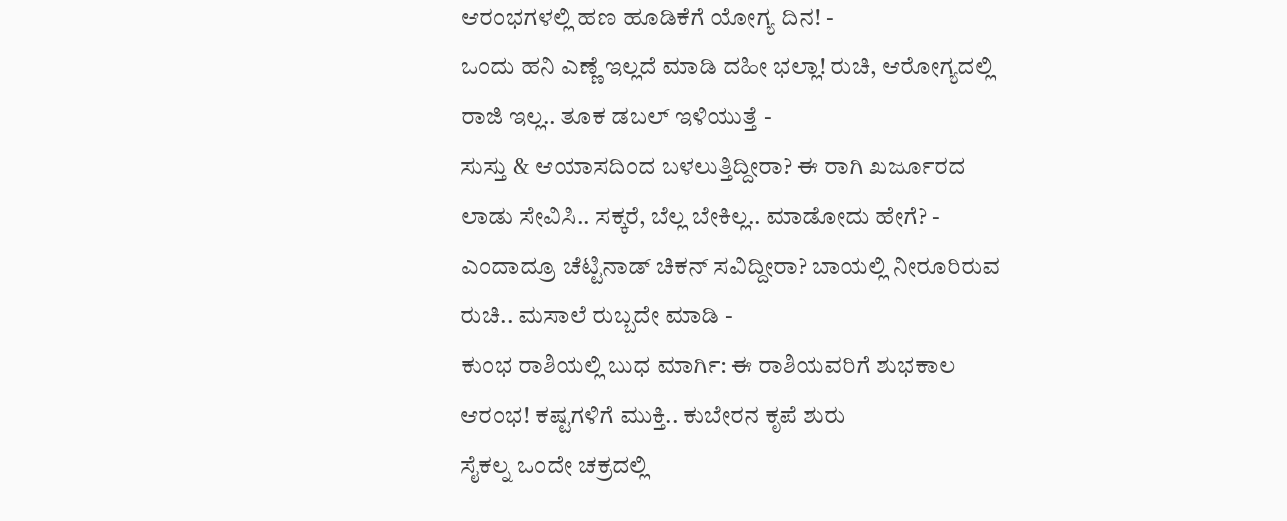ಆರಂಭಗಳಲ್ಲಿ ಹಣ ಹೂಡಿಕೆಗೆ ಯೋಗ್ಯ ದಿನ! -
ಒಂದು ಹನಿ ಎಣ್ಣೆ ಇಲ್ಲದೆ ಮಾಡಿ ದಹೀ ಭಲ್ಲಾ! ರುಚಿ, ಆರೋಗ್ಯದಲ್ಲಿ ರಾಜಿ ಇಲ್ಲ.. ತೂಕ ಡಬಲ್ ಇಳಿಯುತ್ತೆ -
ಸುಸ್ತು & ಆಯಾಸದಿಂದ ಬಳಲುತ್ತಿದ್ದೀರಾ? ಈ ರಾಗಿ ಖರ್ಜೂರದ ಲಾಡು ಸೇವಿಸಿ.. ಸಕ್ಕರೆ, ಬೆಲ್ಲ ಬೇಕಿಲ್ಲ.. ಮಾಡೋದು ಹೇಗೆ? -
ಎಂದಾದ್ರೂ ಚೆಟ್ಟಿನಾಡ್ ಚಿಕನ್ ಸವಿದ್ದೀರಾ? ಬಾಯಲ್ಲಿ ನೀರೂರಿರುವ ರುಚಿ.. ಮಸಾಲೆ ರುಬ್ಬದೇ ಮಾಡಿ -
ಕುಂಭ ರಾಶಿಯಲ್ಲಿ ಬುಧ ಮಾರ್ಗಿ: ಈ ರಾಶಿಯವರಿಗೆ ಶುಭಕಾಲ ಆರಂಭ! ಕಷ್ಟಗಳಿಗೆ ಮುಕ್ತಿ.. ಕುಬೇರನ ಕೃಪೆ ಶುರು
ಸೈಕಲ್ನ ಒಂದೇ ಚಕ್ರದಲ್ಲಿ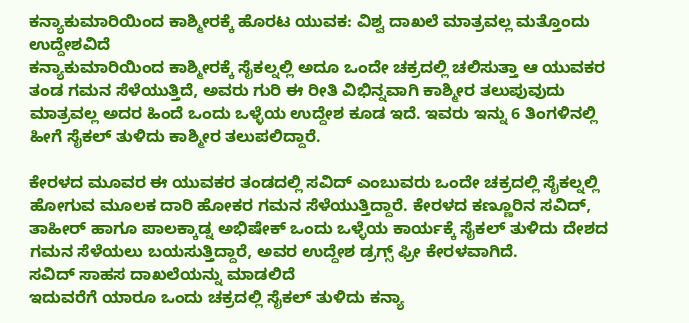ಕನ್ಯಾಕುಮಾರಿಯಿಂದ ಕಾಶ್ಮೀರಕ್ಕೆ ಹೊರಟ ಯುವಕ: ವಿಶ್ವ ದಾಖಲೆ ಮಾತ್ರವಲ್ಲ ಮತ್ತೊಂದು ಉದ್ದೇಶವಿದೆ
ಕನ್ಯಾಕುಮಾರಿಯಿಂದ ಕಾಶ್ಮೀರಕ್ಕೆ ಸೈಕಲ್ನಲ್ಲಿ ಅದೂ ಒಂದೇ ಚಕ್ರದಲ್ಲಿ ಚಲಿಸುತ್ತಾ ಆ ಯುವಕರ ತಂಡ ಗಮನ ಸೆಳೆಯುತ್ತಿದೆ, ಅವರು ಗುರಿ ಈ ರೀತಿ ವಿಭಿನ್ನವಾಗಿ ಕಾಶ್ಮೀರ ತಲುಪುವುದು ಮಾತ್ರವಲ್ಲ ಅದರ ಹಿಂದೆ ಒಂದು ಒಳ್ಳೆಯ ಉದ್ದೇಶ ಕೂಡ ಇದೆ. ಇವರು ಇನ್ನು 6 ತಿಂಗಳಿನಲ್ಲಿ ಹೀಗೆ ಸೈಕಲ್ ತುಳಿದು ಕಾಶ್ಮೀರ ತಲುಪಲಿದ್ದಾರೆ.

ಕೇರಳದ ಮೂವರ ಈ ಯುವಕರ ತಂಡದಲ್ಲಿ ಸವಿದ್ ಎಂಬುವರು ಒಂದೇ ಚಕ್ರದಲ್ಲಿ ಸೈಕಲ್ನಲ್ಲಿ ಹೋಗುವ ಮೂಲಕ ದಾರಿ ಹೋಕರ ಗಮನ ಸೆಳೆಯುತ್ತಿದ್ದಾರೆ. ಕೇರಳದ ಕಣ್ಣೂರಿನ ಸವಿದ್, ತಾಹೀರ್ ಹಾಗೂ ಪಾಲಕ್ಕಾಡ್ನ ಅಭಿಷೇಕ್ ಒಂದು ಒಳ್ಳೆಯ ಕಾರ್ಯಕ್ಕೆ ಸೈಕಲ್ ತುಳಿದು ದೇಶದ ಗಮನ ಸೆಳೆಯಲು ಬಯಸುತ್ತಿದ್ದಾರೆ, ಅವರ ಉದ್ದೇಶ ಡ್ರಗ್ಸ್ ಫ್ರೀ ಕೇರಳವಾಗಿದೆ.
ಸವಿದ್ ಸಾಹಸ ದಾಖಲೆಯನ್ನು ಮಾಡಲಿದೆ
ಇದುವರೆಗೆ ಯಾರೂ ಒಂದು ಚಕ್ರದಲ್ಲಿ ಸೈಕಲ್ ತುಳಿದು ಕನ್ಯಾ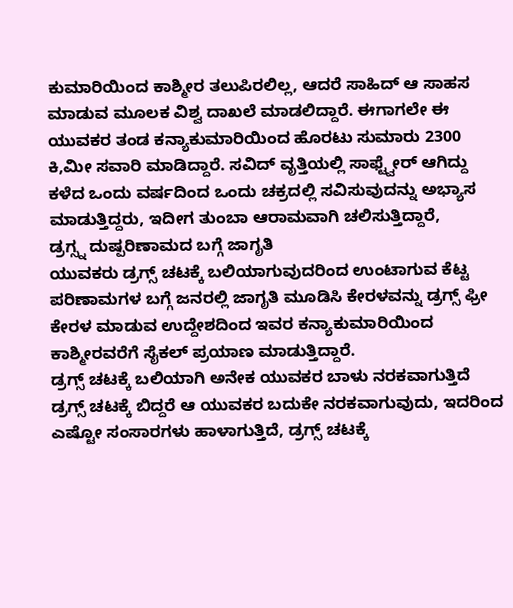ಕುಮಾರಿಯಿಂದ ಕಾಶ್ಮೀರ ತಲುಪಿರಲಿಲ್ಲ, ಆದರೆ ಸಾಹಿದ್ ಆ ಸಾಹಸ ಮಾಡುವ ಮೂಲಕ ವಿಶ್ವ ದಾಖಲೆ ಮಾಡಲಿದ್ದಾರೆ. ಈಗಾಗಲೇ ಈ ಯುವಕರ ತಂಡ ಕನ್ಯಾಕುಮಾರಿಯಿಂದ ಹೊರಟು ಸುಮಾರು 2300 ಕಿ,ಮೀ ಸವಾರಿ ಮಾಡಿದ್ದಾರೆ. ಸವಿದ್ ವೃತ್ತಿಯಲ್ಲಿ ಸಾಫ್ಟ್ವೇರ್ ಆಗಿದ್ದು ಕಳೆದ ಒಂದು ವರ್ಷದಿಂದ ಒಂದು ಚಕ್ರದಲ್ಲಿ ಸವಿಸುವುದನ್ನು ಅಭ್ಯಾಸ ಮಾಡುತ್ತಿದ್ದರು, ಇದೀಗ ತುಂಬಾ ಆರಾಮವಾಗಿ ಚಲಿಸುತ್ತಿದ್ದಾರೆ,
ಡ್ರಗ್ಸ್ನ ದುಷ್ಪರಿಣಾಮದ ಬಗ್ಗೆ ಜಾಗೃತಿ
ಯುವಕರು ಡ್ರಗ್ಸ್ ಚಟಕ್ಕೆ ಬಲಿಯಾಗುವುದರಿಂದ ಉಂಟಾಗುವ ಕೆಟ್ಟ ಪರಿಣಾಮಗಳ ಬಗ್ಗೆ ಜನರಲ್ಲಿ ಜಾಗೃತಿ ಮೂಡಿಸಿ ಕೇರಳವನ್ನು ಡ್ರಗ್ಸ್ ಫ್ರೀ ಕೇರಳ ಮಾಡುವ ಉದ್ದೇಶದಿಂದ ಇವರ ಕನ್ಯಾಕುಮಾರಿಯಿಂದ ಕಾಶ್ಮೀರವರೆಗೆ ಸೈಕಲ್ ಪ್ರಯಾಣ ಮಾಡುತ್ತಿದ್ದಾರೆ.
ಡ್ರಗ್ಸ್ ಚಟಕ್ಕೆ ಬಲಿಯಾಗಿ ಅನೇಕ ಯುವಕರ ಬಾಳು ನರಕವಾಗುತ್ತಿದೆ
ಡ್ರಗ್ಸ್ ಚಟಕ್ಕೆ ಬಿದ್ದರೆ ಆ ಯುವಕರ ಬದುಕೇ ನರಕವಾಗುವುದು, ಇದರಿಂದ ಎಷ್ಟೋ ಸಂಸಾರಗಳು ಹಾಳಾಗುತ್ತಿದೆ, ಡ್ರಗ್ಸ್ ಚಟಕ್ಕೆ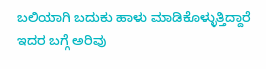ಬಲಿಯಾಗಿ ಬದುಕು ಹಾಳು ಮಾಡಿಕೊಳ್ಳುತ್ತಿದ್ದಾರೆ ಇದರ ಬಗ್ಗೆ ಅರಿವು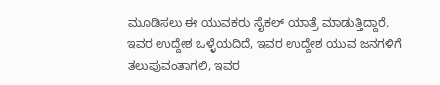ಮೂಡಿಸಲು ಈ ಯುವಕರು ಸೈಕಲ್ ಯಾತ್ರೆ ಮಾಡುತ್ತಿದ್ದಾರೆ. ಇವರ ಉದ್ದೇಶ ಒಳ್ಳೆಯದಿದೆ, ಇವರ ಉದ್ದೇಶ ಯುವ ಜನಗಳಿಗೆ ತಲುಪುವಂತಾಗಲಿ, ಇವರ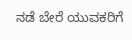ನಡೆ ಬೇರೆ ಯುವಕರಿಗೆ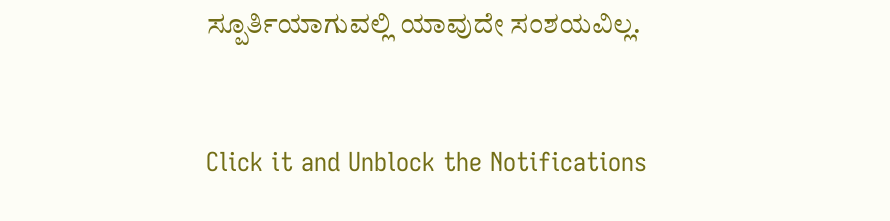ಸ್ಪೂರ್ತಿಯಾಗುವಲ್ಲಿ ಯಾವುದೇ ಸಂಶಯವಿಲ್ಲ.



Click it and Unblock the Notifications